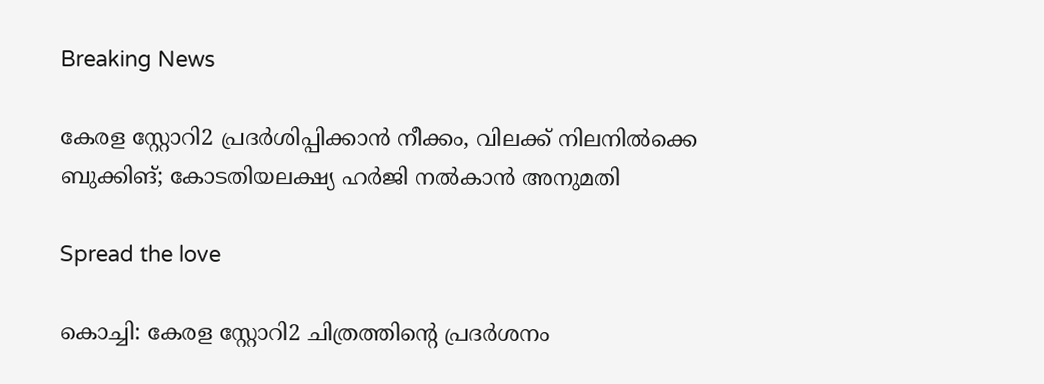Breaking News

കേരള സ്റ്റോറി2 പ്രദര്‍ശിപ്പിക്കാന്‍ നീക്കം, വിലക്ക് നിലനില്‍ക്കെ ബുക്കിങ്; കോടതിയലക്ഷ്യ ഹർജി നൽകാൻ അനുമതി

Spread the love

കൊച്ചി: കേരള സ്റ്റോറി2 ചിത്രത്തിന്റെ പ്രദർശനം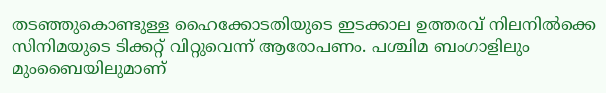തടഞ്ഞുകൊണ്ടുള്ള ഹൈക്കോടതിയുടെ ഇടക്കാല ഉത്തരവ് നിലനിൽക്കെ സിനിമയുടെ ടിക്കറ്റ് വിറ്റുവെന്ന് ആരോപണം. പശ്ചിമ ബംഗാളിലും മുംബൈയിലുമാണ്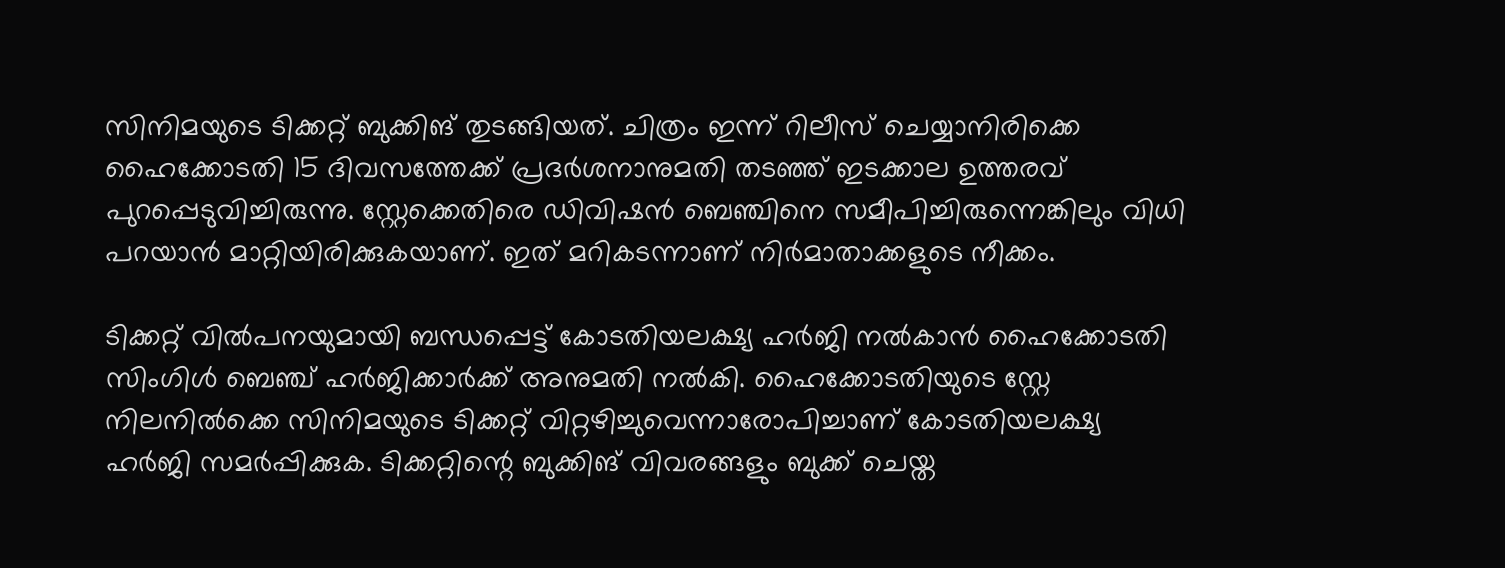സിനിമയുടെ ടിക്കറ്റ് ബുക്കിങ് തുടങ്ങിയത്. ചിത്രം ഇന്ന് റിലീസ് ചെയ്യാനിരിക്കെ ഹൈക്കോടതി 15 ദിവസത്തേക്ക് പ്രദർശനാനുമതി തടഞ്ഞ് ഇടക്കാല ഉത്തരവ് പുറപ്പെടുവിച്ചിരുന്നു. സ്റ്റേക്കെതിരെ ഡിവിഷൻ ബെഞ്ചിനെ സമീപിച്ചിരുന്നെങ്കിലും വിധി പറയാൻ മാറ്റിയിരിക്കുകയാണ്. ഇത് മറികടന്നാണ് നിർമാതാക്കളുടെ നീക്കം.

ടിക്കറ്റ് വിൽപനയുമായി ബന്ധപ്പെട്ട് കോടതിയലക്ഷ്യ ഹർജി നൽകാൻ ഹൈക്കോടതി സിംഗിൾ ബെഞ്ച് ഹർജിക്കാർക്ക് അനുമതി നൽകി. ഹൈക്കോടതിയുടെ സ്റ്റേ നിലനിൽക്കെ സിനിമയുടെ ടിക്കറ്റ് വിറ്റഴിച്ചുവെന്നാരോപിച്ചാണ് കോടതിയലക്ഷ്യ ഹർജി സമർപ്പിക്കുക. ടിക്കറ്റിന്റെ ബുക്കിങ് വിവരങ്ങളും ബുക്ക് ചെയ്ത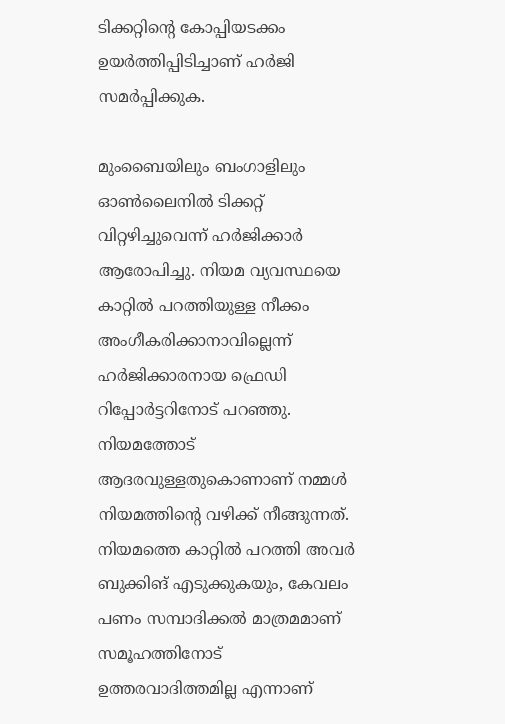ടിക്കറ്റിന്റെ കോപ്പിയടക്കം ഉയർത്തിപ്പിടിച്ചാണ് ഹർജി സമർപ്പിക്കുക.

മുംബൈയിലും ബംഗാളിലും ഓൺലൈനിൽ ടിക്കറ്റ് വിറ്റഴിച്ചുവെന്ന് ഹർജിക്കാർ ആരോപിച്ചു. നിയമ വ്യവസ്ഥയെ കാറ്റിൽ പറത്തിയുള്ള നീക്കം അംഗീകരിക്കാനാവില്ലെന്ന് ഹർജിക്കാരനായ ഫ്രെഡി റിപ്പോർട്ടറിനോട് പറഞ്ഞു. നിയമത്തോട് ആദരവുള്ളതുകൊണാണ് നമ്മൾ നിയമത്തിന്റെ വഴിക്ക് നീങ്ങുന്നത്. നിയമത്തെ കാറ്റിൽ പറത്തി അവർ ബുക്കിങ് എടുക്കുകയും, കേവലം പണം സമ്പാദിക്കൽ മാത്രമമാണ് സമൂഹത്തിനോട് ഉത്തരവാദിത്തമില്ല എന്നാണ്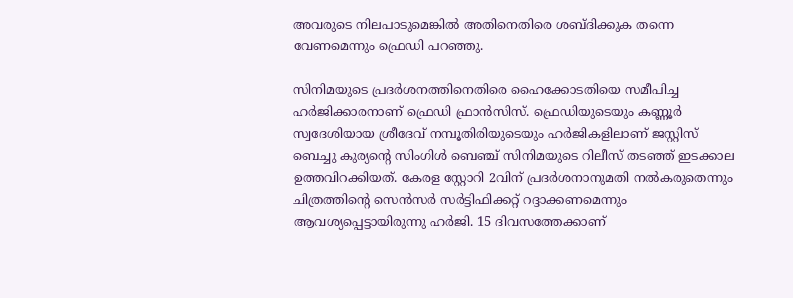അവരുടെ നിലപാടുമെങ്കിൽ അതിനെതിരെ ശബ്ദിക്കുക തന്നെ വേണമെന്നും ഫ്രെഡി പറഞ്ഞു.

സിനിമയുടെ പ്രദർശനത്തിനെതിരെ ഹൈക്കോടതിയെ സമീപിച്ച ഹർജിക്കാരനാണ് ഫ്രെഡി ഫ്രാൻസിസ്. ഫ്രെഡിയുടെയും കണ്ണൂർ സ്വദേശിയായ ശ്രീദേവ് നമ്പൂതിരിയുടെയും ഹർജികളിലാണ് ജസ്റ്റിസ് ബെച്ചു കുര്യന്റെ സിംഗിൾ ബെഞ്ച് സിനിമയുടെ റിലീസ് തടഞ്ഞ് ഇടക്കാല ഉത്തവിറക്കിയത്. കേരള സ്റ്റോറി 2വിന് പ്രദർശനാനുമതി നൽകരുതെന്നും ചിത്രത്തിന്റെ സെൻസർ സർട്ടിഫിക്കറ്റ് റദ്ദാക്കണമെന്നും ആവശ്യപ്പെട്ടായിരുന്നു ഹർജി. 15 ദിവസത്തേക്കാണ്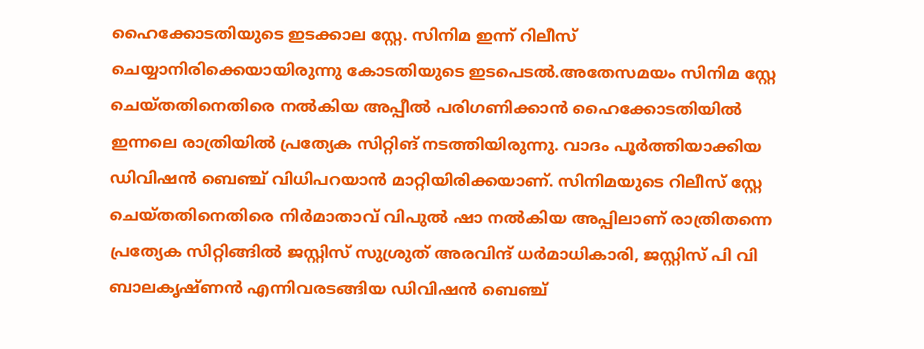ഹൈക്കോടതിയുടെ ഇടക്കാല സ്റ്റേ. സിനിമ ഇന്ന് റിലീസ് ചെയ്യാനിരിക്കെയായിരുന്നു കോടതിയുടെ ഇടപെടൽ.അതേസമയം സിനിമ സ്റ്റേ ചെയ്തതിനെതിരെ നൽകിയ അപ്പീൽ പരിഗണിക്കാൻ ഹൈക്കോടതിയിൽ ഇന്നലെ രാത്രിയിൽ പ്രത്യേക സിറ്റിങ് നടത്തിയിരുന്നു. വാദം പൂർത്തിയാക്കിയ ഡിവിഷൻ ബെഞ്ച് വിധിപറയാൻ മാറ്റിയിരിക്കയാണ്. സിനിമയുടെ റിലീസ് സ്റ്റേ ചെയ്തതിനെതിരെ നിർമാതാവ് വിപുൽ ഷാ നൽകിയ അപ്പിലാണ് രാത്രിതന്നെ പ്രത്യേക സിറ്റിങ്ങിൽ ജസ്റ്റിസ് സുശ്രുത് അരവിന്ദ് ധർമാധികാരി, ജസ്റ്റിസ് പി വി ബാലകൃഷ്ണൻ എന്നിവരടങ്ങിയ ഡിവിഷൻ ബെഞ്ച്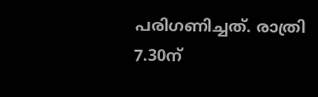പരിഗണിച്ചത്. രാത്രി 7.30ന്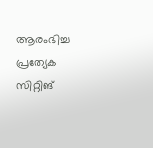ആരംഭിച്ച പ്രത്യേക സിറ്റിങ്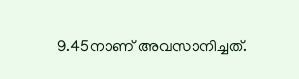9.45നാണ് അവസാനിച്ചത്.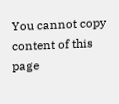You cannot copy content of this page